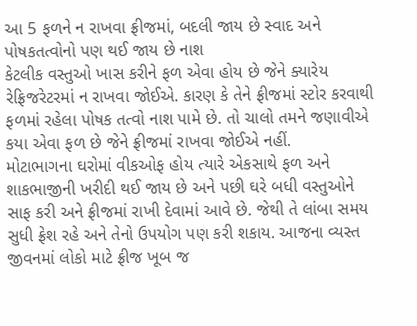આ 5 ફળને ન રાખવા ફ્રીજમાં, બદલી જાય છે સ્વાદ અને પોષકતત્વોનો પણ થઈ જાય છે નાશ
કેટલીક વસ્તુઓ ખાસ કરીને ફળ એવા હોય છે જેને ક્યારેય રેફ્રિજરેટરમાં ન રાખવા જોઈએ. કારણ કે તેને ફ્રીજમાં સ્ટોર કરવાથી ફળમાં રહેલા પોષક તત્વો નાશ પામે છે. તો ચાલો તમને જણાવીએ કયા એવા ફળ છે જેને ફ્રીજમાં રાખવા જોઈએ નહીં.
મોટાભાગના ઘરોમાં વીકઓફ હોય ત્યારે એકસાથે ફળ અને શાકભાજીની ખરીદી થઈ જાય છે અને પછી ઘરે બધી વસ્તુઓને સાફ કરી અને ફ્રીજમાં રાખી દેવામાં આવે છે. જેથી તે લાંબા સમય સુધી ફ્રેશ રહે અને તેનો ઉપયોગ પણ કરી શકાય. આજના વ્યસ્ત જીવનમાં લોકો માટે ફ્રીજ ખૂબ જ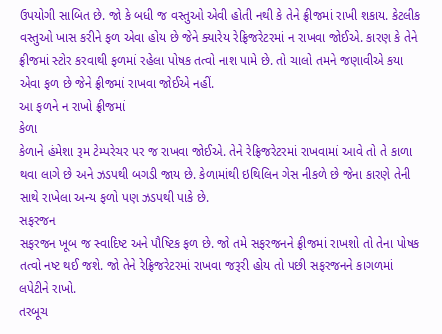ઉપયોગી સાબિત છે. જો કે બધી જ વસ્તુઓ એવી હોતી નથી કે તેને ફ્રીજમાં રાખી શકાય. કેટલીક વસ્તુઓ ખાસ કરીને ફળ એવા હોય છે જેને ક્યારેય રેફ્રિજરેટરમાં ન રાખવા જોઈએ. કારણ કે તેને ફ્રીજમાં સ્ટોર કરવાથી ફળમાં રહેલા પોષક તત્વો નાશ પામે છે. તો ચાલો તમને જણાવીએ કયા એવા ફળ છે જેને ફ્રીજમાં રાખવા જોઈએ નહીં.
આ ફળને ન રાખો ફ્રીજમાં
કેળા
કેળાને હંમેશા રૂમ ટેમ્પરેચર પર જ રાખવા જોઈએ. તેને રેફ્રિજરેટરમાં રાખવામાં આવે તો તે કાળા થવા લાગે છે અને ઝડપથી બગડી જાય છે. કેળામાંથી ઇથિલિન ગેસ નીકળે છે જેના કારણે તેની સાથે રાખેલા અન્ય ફળો પણ ઝડપથી પાકે છે.
સફરજન
સફરજન ખૂબ જ સ્વાદિષ્ટ અને પૌષ્ટિક ફળ છે. જો તમે સફરજનને ફ્રીજમાં રાખશો તો તેના પોષક તત્વો નષ્ટ થઈ જશે. જો તેને રેફ્રિજરેટરમાં રાખવા જરૂરી હોય તો પછી સફરજનને કાગળમાં લપેટીને રાખો.
તરબૂચ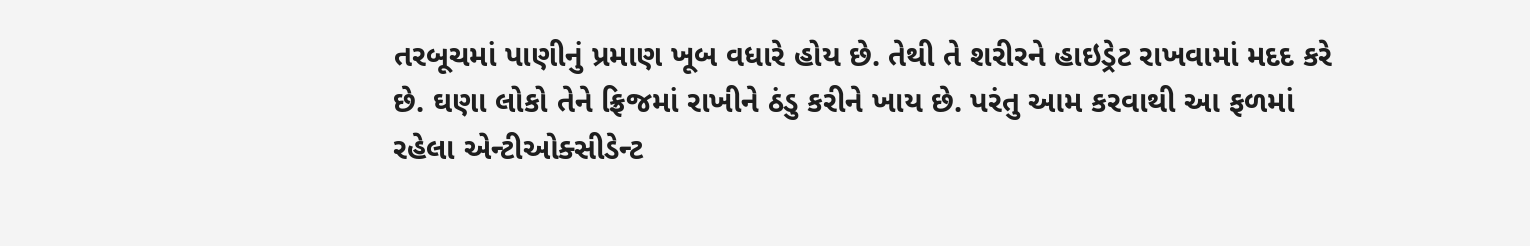તરબૂચમાં પાણીનું પ્રમાણ ખૂબ વધારે હોય છે. તેથી તે શરીરને હાઇડ્રેટ રાખવામાં મદદ કરે છે. ઘણા લોકો તેને ફ્રિજમાં રાખીને ઠંડુ કરીને ખાય છે. પરંતુ આમ કરવાથી આ ફળમાં રહેલા એન્ટીઓક્સીડેન્ટ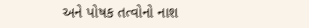અને પોષક તત્વોનો નાશ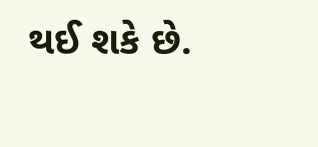થઈ શકે છે.